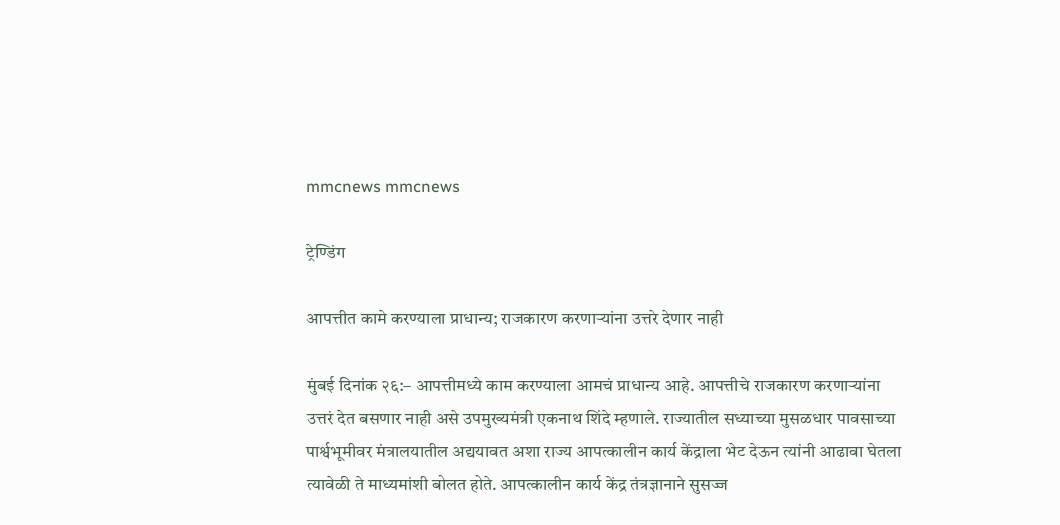mmcnews mmcnews

ट्रेण्डिंग

आपत्तीत कामे करण्याला प्राधान्य; राजकारण करणाऱ्यांना उत्तरे देणार नाही

मुंबई दिनांक २६:– आपत्तीमध्ये काम करण्याला आमचं प्राधान्य आहे. आपत्तीचे राजकारण करणाऱ्यांना उत्तरं देत बसणार नाही असे उपमुख्यमंत्री एकनाथ शिंदे म्हणाले. राज्यातील सध्याच्या मुसळधार पावसाच्या पार्श्वभूमीवर मंत्रालयातील अद्ययावत अशा राज्य आपत्कालीन कार्य केंद्राला भेट देऊन त्यांनी आढावा घेतला त्यावेळी ते माध्यमांशी बोलत होते. आपत्कालीन कार्य केंद्र तंत्रज्ञानाने सुसज्ज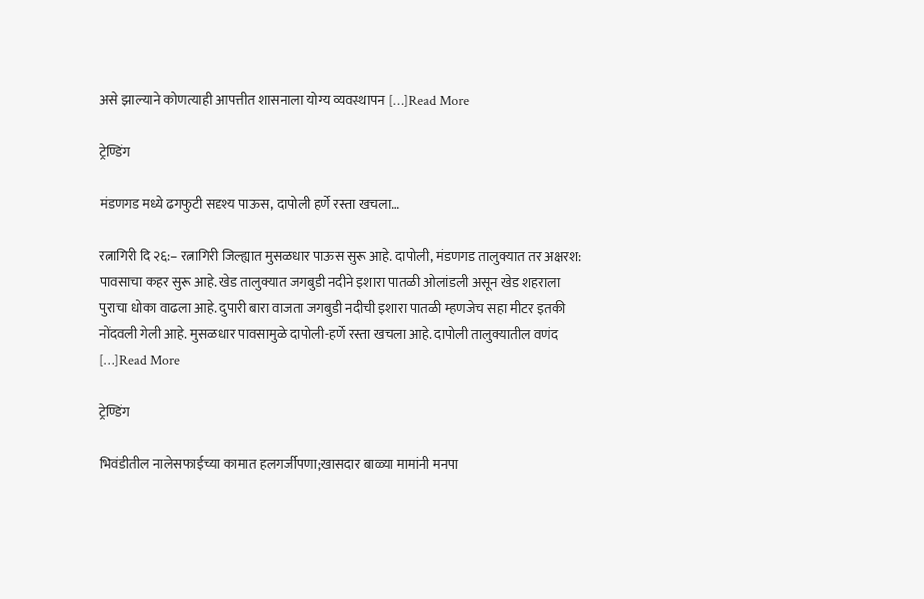असे झाल्याने कोणत्याही आपत्तीत शासनाला योग्य व्यवस्थापन […]Read More

ट्रेण्डिंग

मंडणगड मध्ये ढगफुटी सदृश्य पाऊस, दापोली हर्णे रस्ता खचला…

रत्नागिरी दि २६:– रत्नागिरी जिल्ह्यात मुसळधार पाऊस सुरू आहे. दापोली, मंडणगड तालुक्यात तर अक्षरश: पावसाचा कहर सुरू आहे. खेड तालुक्यात जगबुडी नदीने इशारा पातळी ओलांडली असून खेड शहराला पुराचा धोका वाढला आहे. दुपारी बारा वाजता जगबुडी नदीची इशारा पातळी म्हणजेच सहा मीटर इतकी नोंदवली गेली आहे. मुसळधार पावसामुळे दापोली-हर्णे रस्ता खचला आहे. दापोली तालुक्यातील वणंद […]Read More

ट्रेण्डिंग

भिवंडीतील नालेसफाईच्या कामात हलगर्जीपणा;खासदार बाळ्या मामांनी मनपा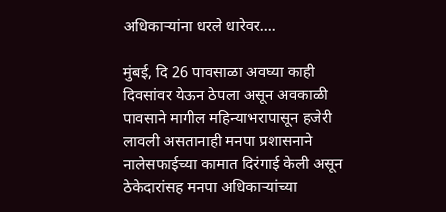अधिकाऱ्यांना धरले धारेवर….

मुंबई, दि 26 पावसाळा अवघ्या काही दिवसांवर येऊन ठेपला असून अवकाळी पावसाने मागील महिन्याभरापासून हजेरी लावली असतानाही मनपा प्रशासनाने नालेसफाईच्या कामात दिरंगाई केली असून ठेकेदारांसह मनपा अधिकाऱ्यांच्या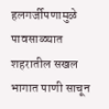हलगर्जीपणामुळे पावसाळ्यात शहरातील सखल भागात पाणी साचून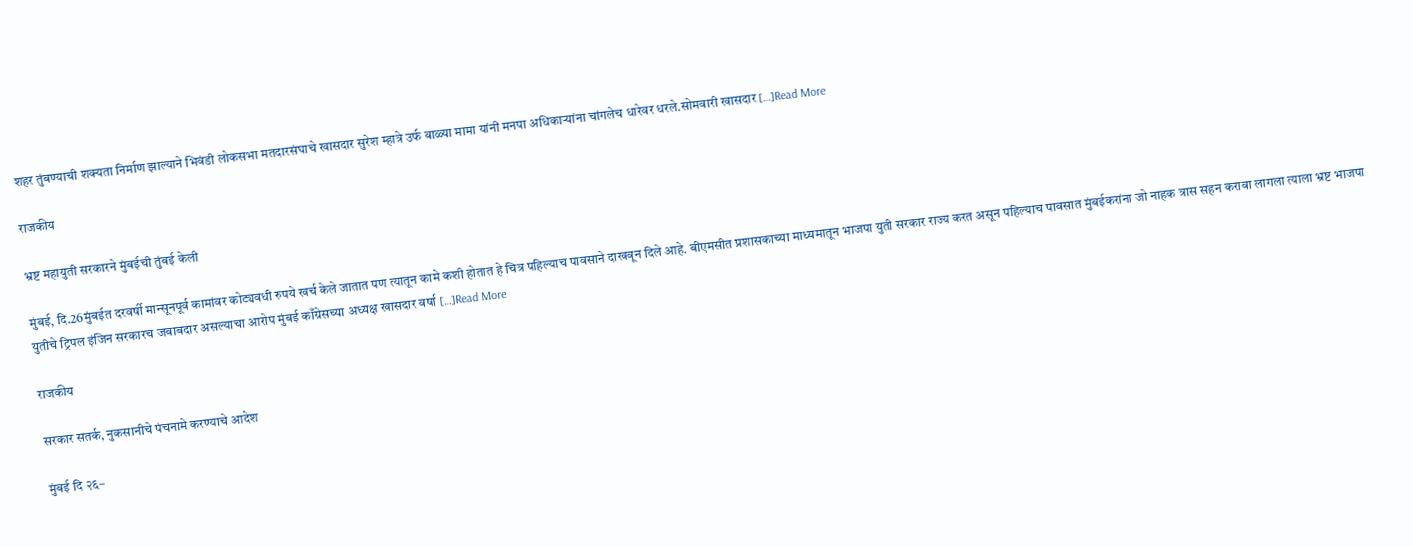शहर तुंबण्याची शक्यता निर्माण झाल्याने भिवंडी लोकसभा मतदारसंघाचे खासदार सुरेश म्हात्रे उर्फ बाळ्या मामा यांनी मनपा अधिकाऱ्यांना चांगलेच धारेवर धरले.सोमवारी खासदार […]Read More

राजकीय

भ्रष्ट महायुती सरकारने मुंबईची तुंबई केली

मुंबई, दि.26मुंबईत दरवर्षी मान्सूनपूर्व कामांवर कोट्यवधी रुपये खर्च केले जातात पण त्यातून कामे कशी होतात हे चित्र पहिल्याच पावसाने दाखवून दिले आहे. बीएमसीत प्रशासकाच्या माध्यमातून भाजपा युती सरकार राज्य करत असून पहिल्याच पावसात मुंबईकरांना जो नाहक त्रास सहन करावा लागला त्याला भ्रष्ट भाजपा युतीचे ट्रिपल इंजिन सरकारच जबाबदार असल्याचा आरोप मुंबई काँग्रेसच्या अध्यक्ष खासदार वर्षा […]Read More

राजकीय

सरकार सतर्क, नुकसानीचे पंचनामे करण्याचे आदेश

मुंबई दि २६–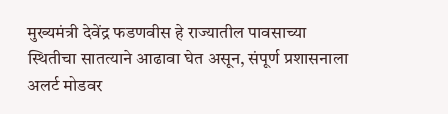मुख्यमंत्री देवेंद्र फडणवीस हे राज्यातील पावसाच्या स्थितीचा सातत्याने आढावा घेत असून, संपूर्ण प्रशासनाला अलर्ट मोडवर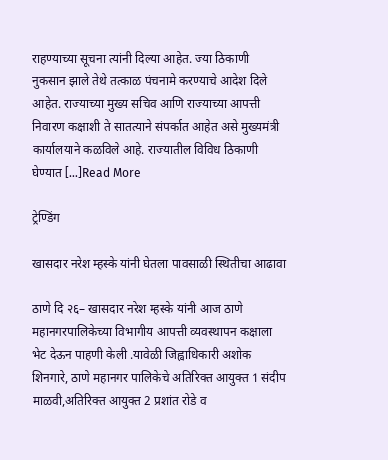राहण्याच्या सूचना त्यांनी दिल्या आहेत. ज्या ठिकाणी नुकसान झाले तेथे तत्काळ पंचनामे करण्याचे आदेश दिले आहेत. राज्याच्या मुख्य सचिव आणि राज्याच्या आपत्ती निवारण कक्षाशी ते सातत्याने संपर्कात आहेत असे मुख्यमंत्री कार्यालयाने कळविले आहे. राज्यातील विविध ठिकाणी घेण्यात […]Read More

ट्रेण्डिंग

खासदार नरेश म्हस्के यांनी घेतला पावसाळी स्थितीचा आढावा

ठाणे दि २६– खासदार नरेश म्हस्के यांनी आज ठाणे महानगरपालिकेच्या विभागीय आपत्ती व्यवस्थापन कक्षाला भेट देऊन पाहणी केली .यावेळी जिह्वाधिकारी अशोक शिनगारे, ठाणे महानगर पालिकेचे अतिरिक्त आयुक्त 1 संदीप माळवी,अतिरिक्त आयुक्त 2 प्रशांत रोडे व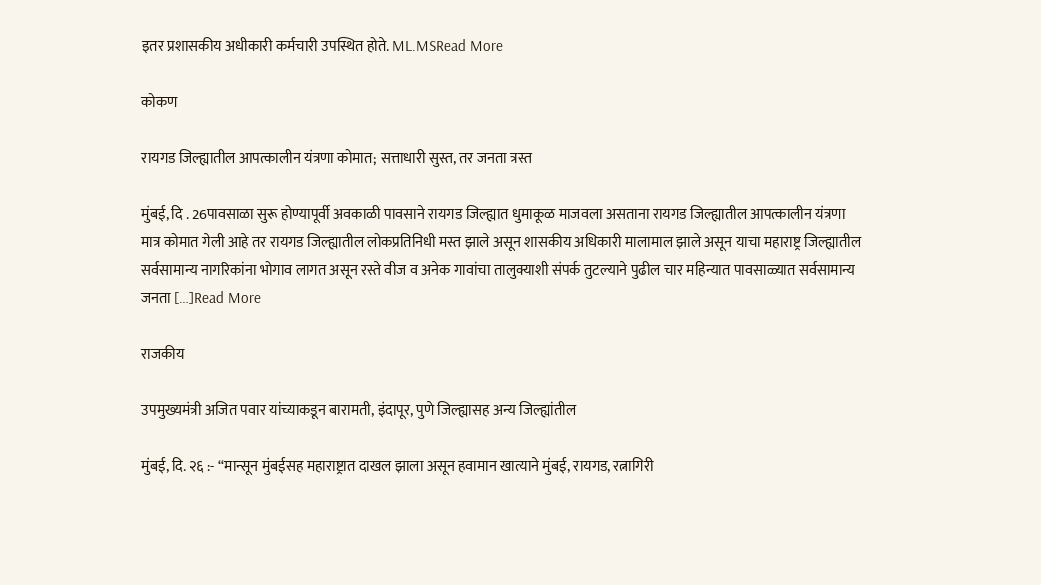इतर प्रशासकीय अधीकारी कर्मचारी उपस्थित होते. ML.MSRead More

कोकण

रायगड जिल्ह्यातील आपत्कालीन यंत्रणा कोमात; सत्ताधारी सुस्त, तर जनता त्रस्त

मुंबई, दि . 26पावसाळा सुरू होण्यापूर्वी अवकाळी पावसाने रायगड जिल्ह्यात धुमाकूळ माजवला असताना रायगड जिल्ह्यातील आपत्कालीन यंत्रणा मात्र कोमात गेली आहे तर रायगड जिल्ह्यातील लोकप्रतिनिधी मस्त झाले असून शासकीय अधिकारी मालामाल झाले असून याचा महाराष्ट्र जिल्ह्यातील सर्वसामान्य नागरिकांना भोगाव लागत असून रस्ते वीज व अनेक गावांचा तालुक्याशी संपर्क तुटल्याने पुढील चार महिन्यात पावसाळ्यात सर्वसामान्य जनता […]Read More

राजकीय

उपमुख्यमंत्री अजित पवार यांच्याकडून बारामती, इंदापूर, पुणे जिल्ह्यासह अन्य जिल्ह्यांतील

मुंबई, दि. २६ :- “मान्सून मुंबईसह महाराष्ट्रात दाखल झाला असून हवामान खात्याने मुंबई, रायगड, रत्नागिरी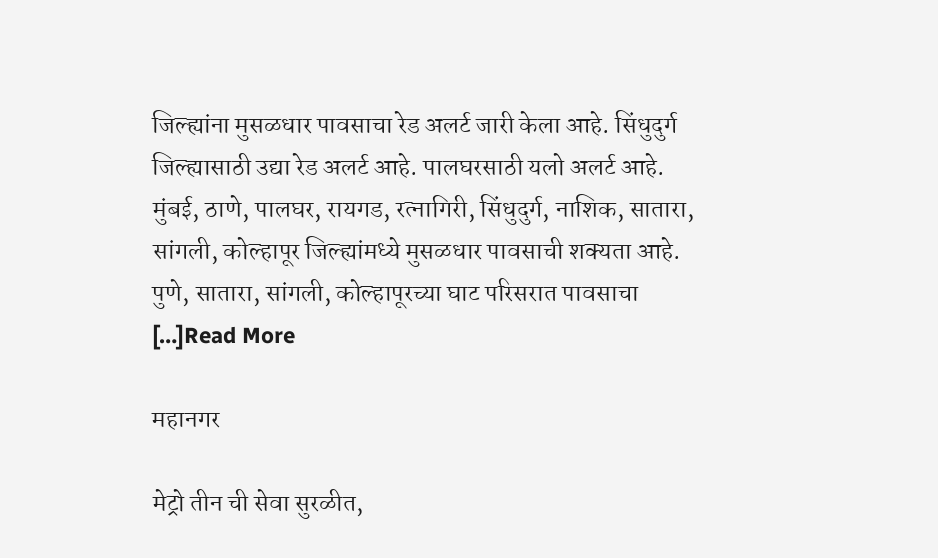जिल्ह्यांना मुसळधार पावसाचा रेड अलर्ट जारी केला आहे. सिंधुदुर्ग जिल्ह्यासाठी उद्या रेड अलर्ट आहे. पालघरसाठी यलो अलर्ट आहे. मुंबई, ठाणे, पालघर, रायगड, रत्नागिरी, सिंधुदुर्ग, नाशिक, सातारा, सांगली, कोल्हापूर जिल्ह्यांमध्ये मुसळधार पावसाची शक्यता आहे. पुणे, सातारा, सांगली, कोल्हापूरच्या घाट परिसरात पावसाचा […]Read More

महानगर

मेट्रो तीन ची सेवा सुरळीत,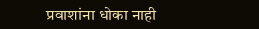प्रवाशांना धोका नाही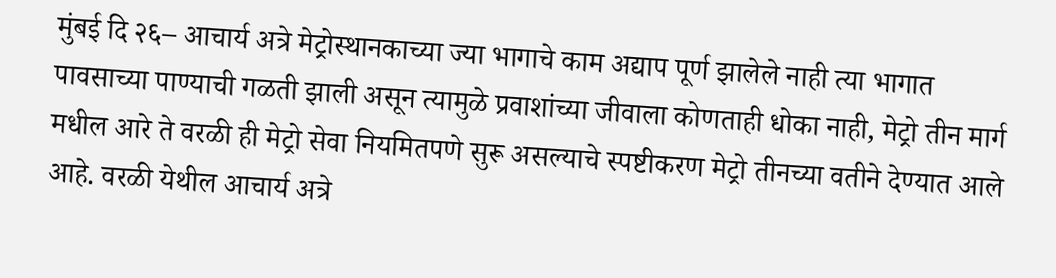मुंबई दि २६– आचार्य अत्रे मेट्रोस्थानकाच्या ज्या भागाचे काम अद्याप पूर्ण झालेले नाही त्या भागात पावसाच्या पाण्याची गळती झाली असून त्यामुळे प्रवाशांच्या जीवाला कोणताही धोका नाही, मेट्रो तीन मार्ग मधील आरे ते वरळी ही मेट्रो सेवा नियमितपणे सुरू असल्याचे स्पष्टीकरण मेट्रो तीनच्या वतीने देण्यात आले आहे. वरळी येथील आचार्य अत्रे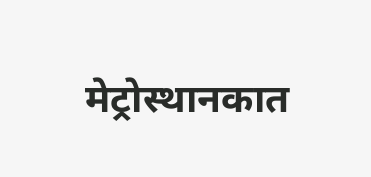मेट्रोस्थानकात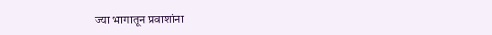ज्या भागातून प्रवाशांना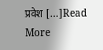प्रवेश […]Read More